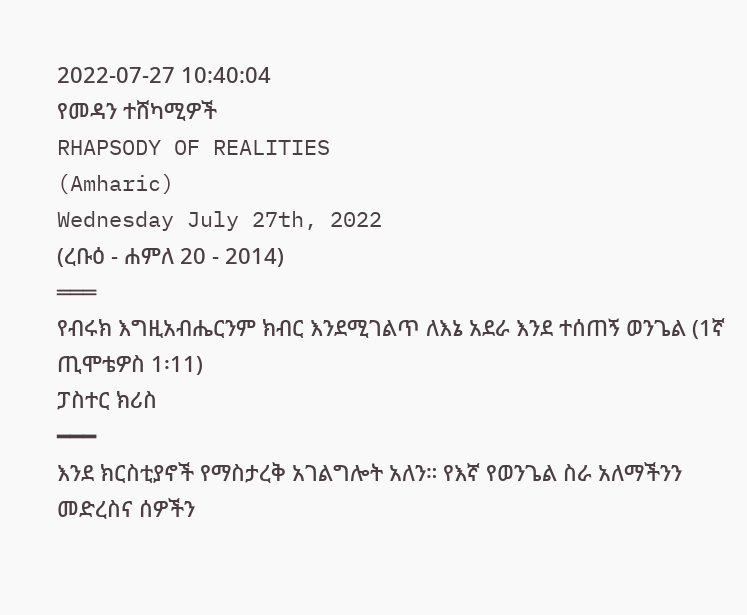2022-07-27 10:40:04
የመዳን ተሸካሚዎች
RHAPSODY OF REALITIES
(Amharic)
Wednesday July 27th, 2022
(ረቡዕ - ሐምለ 20 - 2014)
═══
የብሩክ እግዚአብሔርንም ክብር እንደሚገልጥ ለእኔ አደራ እንደ ተሰጠኝ ወንጌል (1ኛ ጢሞቴዎስ 1፡11)
ፓስተር ክሪስ
━━━
እንደ ክርስቲያኖች የማስታረቅ አገልግሎት አለን። የእኛ የወንጌል ስራ አለማችንን መድረስና ሰዎችን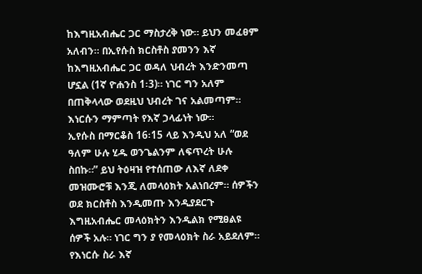ከእግዚአብሔር ጋር ማስታረቅ ነው። ይህን መፈፀም አለብን። በኢየሱስ ክርስቶስ ያመንን እኛ ከእግዚአብሔር ጋር ወዳለ ህብረት እንድንመጣ ሆኗል (1ኛ ዮሐንስ 1፡3)። ነገር ግን አለም በጠቅላላው ወደዚህ ህብረት ገና አልመጣም። እነርሱን ማምጣት የእኛ ኃላፊነት ነው።
ኢየሱስ በማርቆስ 16፡15 ላይ እንዲህ አለ “ወደ ዓለም ሁሉ ሂዱ ወንጌልንም ለፍጥረት ሁሉ ስበኩ።” ይህ ትዕዛዝ የተሰጠው ለእኛ ለደቀ መዝሙሮቹ እንጂ ለመላዕክት አልነበረም። ሰዎችን ወደ ክርስቶስ እንዲመጡ እንዲያደርጉ እግዚአብሔር መላዕክትን እንዲልክ የሚፀልዩ ሰዎች አሉ። ነገር ግን ያ የመላዕክት ስራ አይደለም። የእነርሱ ስራ እኛ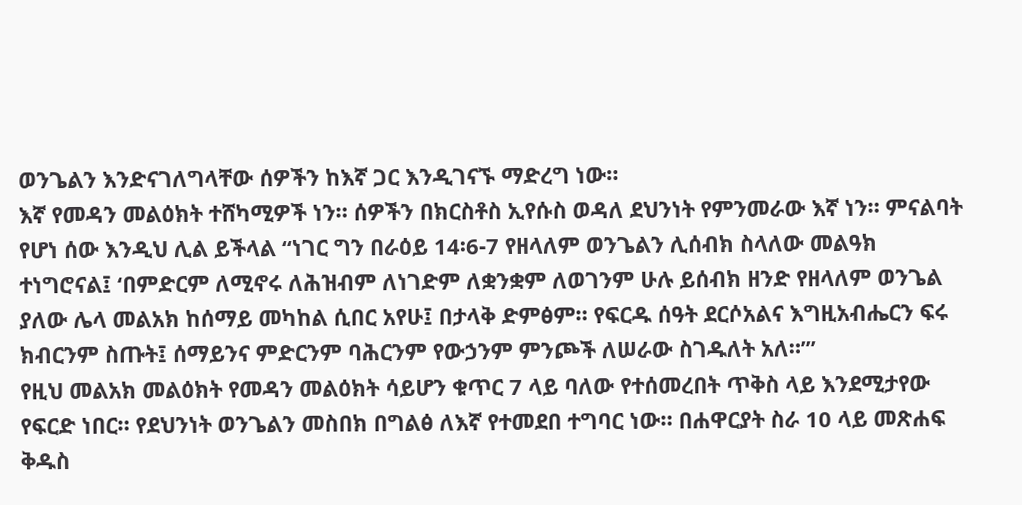ወንጌልን እንድናገለግላቸው ሰዎችን ከእኛ ጋር እንዲገናኙ ማድረግ ነው።
እኛ የመዳን መልዕክት ተሸካሚዎች ነን። ሰዎችን በክርስቶስ ኢየሱስ ወዳለ ደህንነት የምንመራው እኛ ነን። ምናልባት የሆነ ሰው እንዲህ ሊል ይችላል “ነገር ግን በራዕይ 14፡6-7 የዘላለም ወንጌልን ሊሰብክ ስላለው መልዓክ ተነግሮናል፤ ‘በምድርም ለሚኖሩ ለሕዝብም ለነገድም ለቋንቋም ለወገንም ሁሉ ይሰብክ ዘንድ የዘላለም ወንጌል ያለው ሌላ መልአክ ከሰማይ መካከል ሲበር አየሁ፤ በታላቅ ድምፅም። የፍርዱ ሰዓት ደርሶአልና እግዚአብሔርን ፍሩ ክብርንም ስጡት፤ ሰማይንና ምድርንም ባሕርንም የውኃንም ምንጮች ለሠራው ስገዱለት አለ።’”
የዚህ መልአክ መልዕክት የመዳን መልዕክት ሳይሆን ቁጥር 7 ላይ ባለው የተሰመረበት ጥቅስ ላይ እንደሚታየው የፍርድ ነበር። የደህንነት ወንጌልን መስበክ በግልፅ ለእኛ የተመደበ ተግባር ነው። በሐዋርያት ስራ 10 ላይ መጽሐፍ ቅዱስ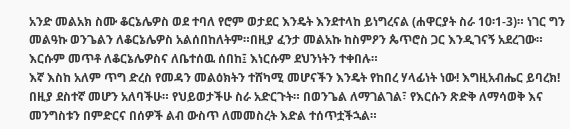አንድ መልአክ ስሙ ቆርኔሌዎስ ወደ ተባለ የሮም ወታደር እንዴት እንደተላከ ይነግረናል (ሐዋርያት ስራ 10፡1-3)። ነገር ግን መልዓኩ ወንጌልን ለቆርኔሌዎስ አልሰበከለትም።በዚያ ፈንታ መልአኩ ከስምዖን ጴጥሮስ ጋር እንዲገናኝ አደረገው። እርሱም መጥቶ ለቆርኔሌዎስና ለቤተሰዉ ሰበከ፤ እነርሱም ደህንነትን ተቀበሉ።
እኛ እስከ አለም ጥግ ድረስ የመዳን መልዕክትን ተሸካሚ መሆናችን እንዴት የከበረ ሃላፊነት ነው! እግዚአብሔር ይባረክ! በዚያ ደስተኛ መሆን አለባችሁ። የህይወታችሁ ስራ አድርጉት። በወንጌል ለማገልገል፣ የእርሱን ጽድቅ ለማሳወቅ እና መንግስቱን በምድርና በሰዎች ልብ ውስጥ ለመመስረት እድል ተሰጥቷችኋል።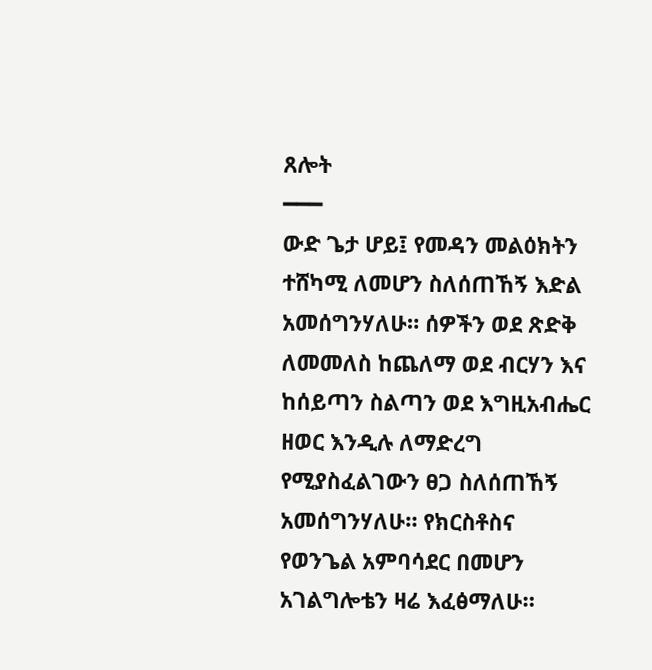ጸሎት
━━━
ውድ ጌታ ሆይ፤ የመዳን መልዕክትን ተሸካሚ ለመሆን ስለሰጠኸኝ እድል አመሰግንሃለሁ። ሰዎችን ወደ ጽድቅ ለመመለስ ከጨለማ ወደ ብርሃን እና ከሰይጣን ስልጣን ወደ እግዚአብሔር ዘወር እንዲሉ ለማድረግ የሚያስፈልገውን ፀጋ ስለሰጠኸኝ አመሰግንሃለሁ። የክርስቶስና የወንጌል አምባሳደር በመሆን አገልግሎቴን ዛሬ እፈፅማለሁ።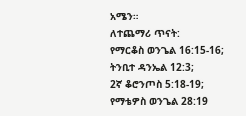አሜን።
ለተጨማሪ ጥናት:
የማርቆስ ወንጌል 16:15-16;
ትንቢተ ዳንኤል 12:3;
2ኛ ቆሮንጦስ 5:18-19;
የማቴዎስ ወንጌል 28:19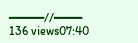━━━━━//━━━━
136 views07:40